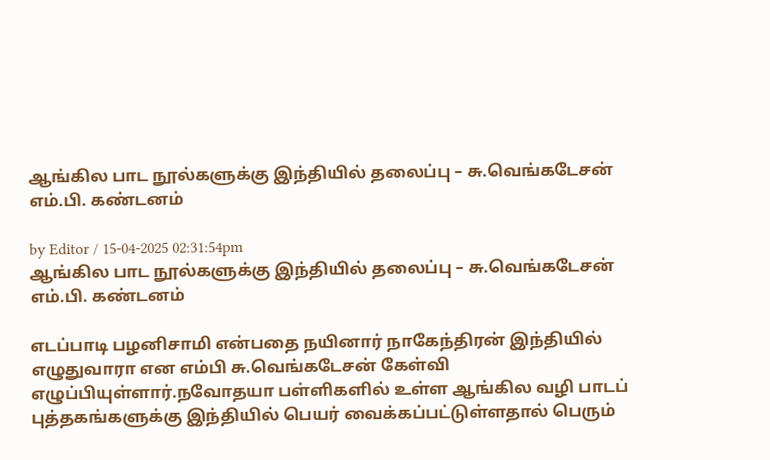ஆங்கில பாட நூல்களுக்கு இந்தியில் தலைப்பு – சு.வெங்கடேசன் எம்.பி. கண்டனம்

by Editor / 15-04-2025 02:31:54pm
ஆங்கில பாட நூல்களுக்கு இந்தியில் தலைப்பு – சு.வெங்கடேசன் எம்.பி. கண்டனம்

எடப்பாடி பழனிசாமி என்பதை நயினார் நாகேந்திரன் இந்தியில் எழுதுவாரா என எம்பி சு.வெங்கடேசன் கேள்வி எழுப்பியுள்ளார்.நவோதயா பள்ளிகளில் உள்ள ஆங்கில வழி பாடப் புத்தகங்களுக்கு இந்தியில் பெயர் வைக்கப்பட்டுள்ளதால் பெரும்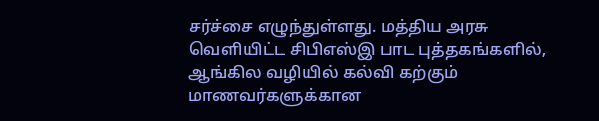சர்ச்சை எழுந்துள்ளது. மத்திய அரசு வெளியிட்ட சிபிஎஸ்இ பாட புத்தகங்களில், ஆங்கில வழியில் கல்வி கற்கும் மாணவர்களுக்கான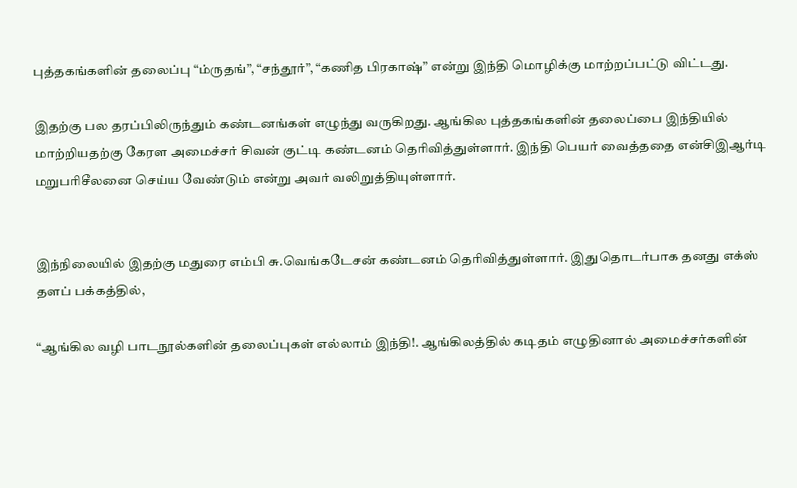புத்தகங்களின் தலைப்பு “ம்ருதங்”, “சந்தூர்”, “கணித பிரகாஷ்” என்று இந்தி மொழிக்கு மாற்றப்பட்டு விட்டது.

இதற்கு பல தரப்பிலிருந்தும் கண்டனங்கள் எழுந்து வருகிறது. ஆங்கில புத்தகங்களின் தலைப்பை இந்தியில் மாற்றியதற்கு கேரள அமைச்சர் சிவன் குட்டி கண்டனம் தெரிவித்துள்ளார். இந்தி பெயர் வைத்ததை என்சிஇஆர்டி மறுபரிசீலனை செய்ய வேண்டும் என்று அவர் வலிறுத்தியுள்ளார்.


இந்நிலையில் இதற்கு மதுரை எம்பி சு.வெங்கடேசன் கண்டனம் தெரிவித்துள்ளார். இதுதொடர்பாக தனது எக்ஸ் தளப் பக்கத்தில்,

“ஆங்கில வழி பாடநூல்களின் தலைப்புகள் எல்லாம் இந்தி!. ஆங்கிலத்தில் கடிதம் எழுதினால் அமைச்சர்களின்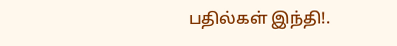பதில்கள் இந்தி!.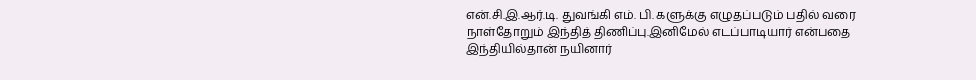என்.சி.இ.ஆர்.டி. துவங்கி எம். பி. களுக்கு எழுதப்படும் பதில் வரை நாள்தோறும் இந்தித் திணிப்பு.இனிமேல் எடப்பாடியார் என்பதை இந்தியில்தான் நயினார்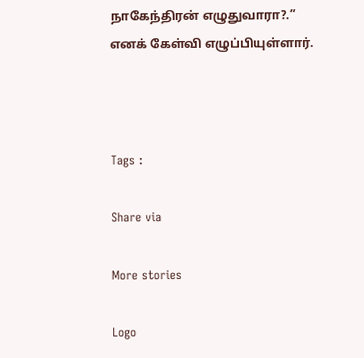நாகேந்திரன் எழுதுவாரா?.” எனக் கேள்வி எழுப்பியுள்ளார்.



Tags :

Share via

More stories

Logo